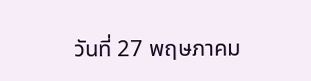วันที่ 27 พฤษภาคม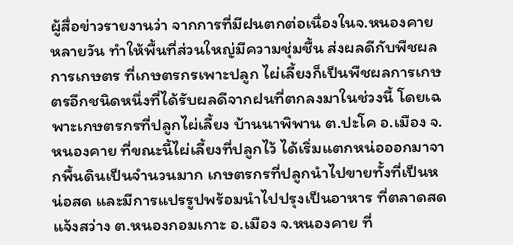ผู้สื่อข่าวรายงานว่า จากการที่มีฝนตกต่อเนื่องในจ.หนองคาย หลายวัน ทำให้พื้นที่ส่วนใหญ่มีความชุ่มชื้น ส่งผลดีกับพืชผลการเกษตร ที่เกษตรกรเพาะปลูก ไผ่เลี้ยงก็เป็นพืชผลการเกษตรอีกชนิดหนึ่งที่ได้รับผลดีจากฝนที่ตกลงมาในช่วงนี้ โดยเฉพาะเกษตรกรที่ปลูกไผ่เลี้ยง บ้านนาพิพาน ต.ปะโค อ.เมือง จ.หนองคาย ที่ขณะนี้ไผ่เลี้ยงที่ปลูกไว้ ได้เริ่มแตกหน่อออกมาจากพื้นดินเป็นจำนวนมาก เกษตรกรที่ปลูกนำไปขายทั้งที่เป็นหน่อสด และมีการแปรรูปพร้อมนำไปปรุงเป็นอาหาร ที่ตลาดสดแจ้งสว่าง ต.หนองกอมเกาะ อ.เมือง จ.หนองคาย ที่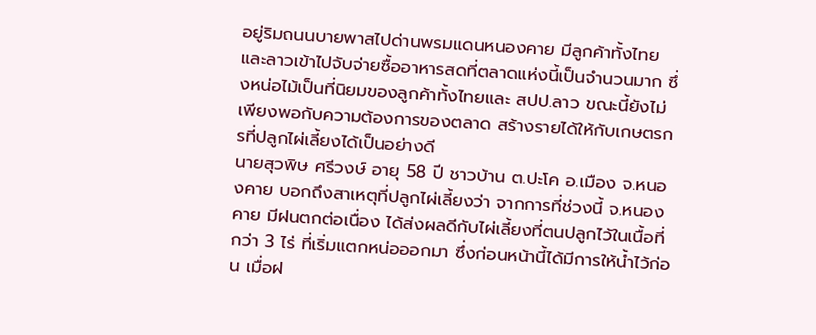อยู่ริมถนนบายพาสไปด่านพรมแดนหนองคาย มีลูกค้าทั้งไทยและลาวเข้าไปจับจ่ายซื้ออาหารสดที่ตลาดแห่งนี้เป็นจำนวนมาก ซึ่งหน่อไม้เป็นที่นิยมของลูกค้าทั้งไทยและ สปป.ลาว ขณะนี้ยังไม่เพียงพอกับความต้องการของตลาด สร้างรายได้ให้กับเกษตรกรที่ปลูกไผ่เลี้ยงได้เป็นอย่างดี
นายสุวพิษ ศรีวงษ์ อายุ 58 ปี ชาวบ้าน ต.ปะโค อ.เมือง จ.หนองคาย บอกถึงสาเหตุที่ปลูกไผ่เลี้ยงว่า จากการที่ช่วงนี้ จ.หนองคาย มีฝนตกต่อเนื่อง ได้ส่งผลดีกับไผ่เลี้ยงที่ตนปลูกไว้ในเนื้อที่กว่า 3 ไร่ ที่เริ่มแตกหน่อออกมา ซึ่งก่อนหน้านี้ได้มีการให้น้ำไว้ก่อน เมื่อฝ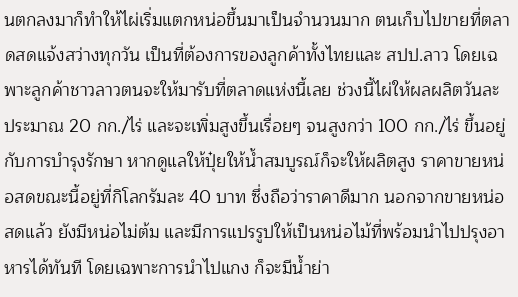นตกลงมาก็ทำให้ไผ่เริ่มแตกหน่อขึ้นมาเป็นจำนวนมาก ตนเก็บไปขายที่ตลาดสดแจ้งสว่างทุกวัน เป็นที่ต้องการของลูกค้าทั้งไทยและ สปป.ลาว โดยเฉพาะลูกค้าชาวลาวตนจะให้มารับที่ตลาดแห่งนี้เลย ช่วงนี้ไผ่ให้ผลผลิตวันละประมาณ 20 กก./ไร่ และจะเพิ่มสูงขึ้นเรื่อยๆ จนสูงกว่า 100 กก./ไร่ ขึ้นอยู่กับการบำรุงรักษา หากดูแลให้ปุ๋ยให้น้ำสมบูรณ์ก็จะให้ผลิตสูง ราคาขายหน่อสดขณะนี้อยู่ที่กิโลกรัมละ 40 บาท ซึ่งถือว่าราคาดีมาก นอกจากขายหน่อสดแล้ว ยังมีหน่อไม่ต้ม และมีการแปรรูปให้เป็นหน่อไม้ที่พร้อมนำไปปรุงอาหารได้ทันที โดยเฉพาะการนำไปแกง ก็จะมีน้ำย่า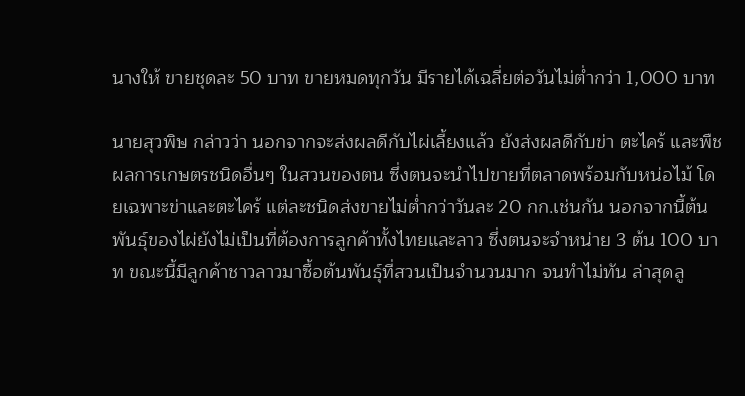นางให้ ขายชุดละ 50 บาท ขายหมดทุกวัน มีรายได้เฉลี่ยต่อวันไม่ต่ำกว่า 1,000 บาท

นายสุวพิษ กล่าวว่า นอกจากจะส่งผลดีกับไผ่เลี้ยงแล้ว ยังส่งผลดีกับข่า ตะไคร้ และพืชผลการเกษตรชนิดอื่นๆ ในสวนของตน ซึ่งตนจะนำไปขายที่ตลาดพร้อมกับหน่อไม้ โดยเฉพาะข่าและตะไคร้ แต่ละชนิดส่งขายไม่ต่ำกว่าวันละ 20 กก.เช่นกัน นอกจากนี้ต้นพันธุ์ของไผ่ยังไม่เป็นที่ต้องการลูกค้าทั้งไทยและลาว ซึ่งตนจะจำหน่าย 3 ต้น 100 บาท ขณะนี้มีลูกค้าชาวลาวมาซื้อต้นพันธุ์ที่สวนเป็นจำนวนมาก จนทำไม่ทัน ล่าสุดลู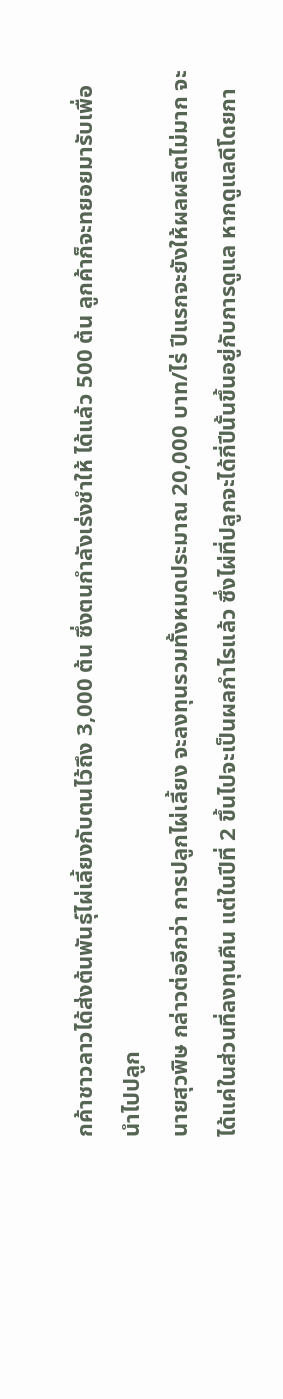กค้าชาวลาวได้ส่งต้นพันธุ์ไผ่เลี้ยงกับตนไว้ถึง 3,000 ต้น ซึ่งตนกำลังเร่งชำให้ ได้แล้ว 500 ต้น ลูกค้าก็จะทยอยมารับเพื่อนำไปปลูก
นายสุวพิษ กล่าวต่ออีกว่า การปลูกไผ่เลี้ยง จะลงทุนรวมทั้งหมดประมาณ 20,000 บาท/ไร่ ปีแรกจะยังให้ผลผลิตไม่มาก จะได้แค่ในส่วนที่ลงทุนคืน แต่ในปีที่ 2 ขึ้นไปจะเป็นผลกำไรแล้ว ซึ่งไผ่ที่ปลูกจะได้กี่ปีนั้นขึ้นอยู่กับการดูแล หากดูแลดีโดยกา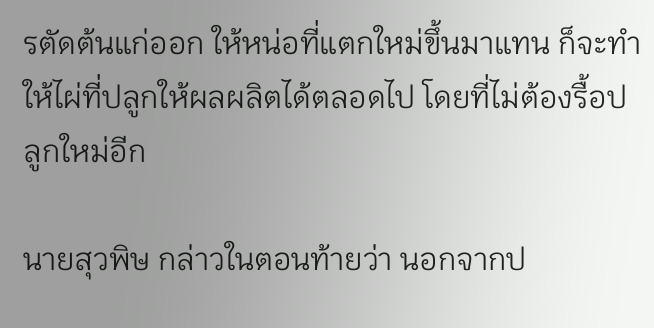รตัดต้นแก่ออก ให้หน่อที่แตกใหม่ขึ้นมาแทน ก็จะทำให้ไผ่ที่ปลูกให้ผลผลิตได้ตลอดไป โดยที่ไม่ต้องรื้อปลูกใหม่อีก

นายสุวพิษ กล่าวในตอนท้ายว่า นอกจากป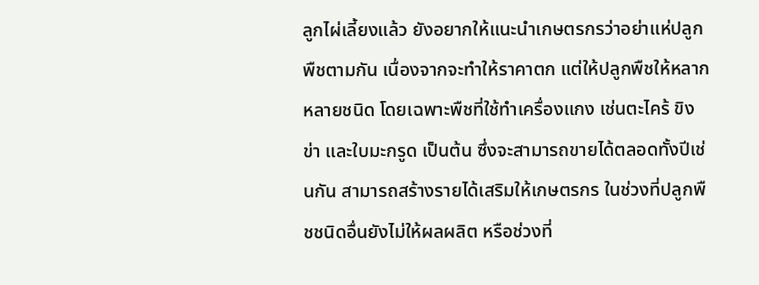ลูกไผ่เลี้ยงแล้ว ยังอยากให้แนะนำเกษตรกรว่าอย่าแห่ปลูกพืชตามกัน เนื่องจากจะทำให้ราคาตก แต่ให้ปลูกพืชให้หลากหลายชนิด โดยเฉพาะพืชที่ใช้ทำเครื่องแกง เช่นตะไคร้ ขิง ข่า และใบมะกรูด เป็นต้น ซึ่งจะสามารถขายได้ตลอดทั้งปีเช่นกัน สามารถสร้างรายได้เสริมให้เกษตรกร ในช่วงที่ปลูกพืชชนิดอื่นยังไม่ให้ผลผลิต หรือช่วงที่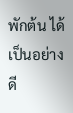พักต้น ได้เป็นอย่างดี